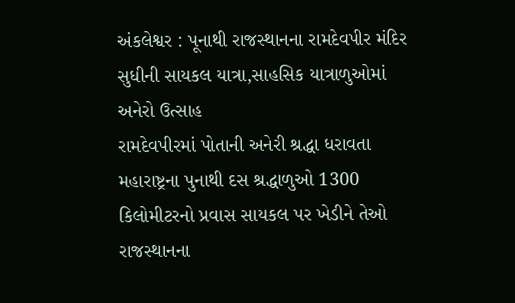અંકલેશ્વર : પૂનાથી રાજસ્થાનના રામદેવપીર મંદિર સુધીની સાયકલ યાત્રા,સાહસિક યાત્રાળુઓમાં અનેરો ઉત્સાહ
રામદેવપીરમાં પોતાની અનેરી શ્રદ્ધા ધરાવતા મહારાષ્ટ્રના પુનાથી દસ શ્રદ્ધાળુઓ 1300 કિલોમીટરનો પ્રવાસ સાયકલ પર ખેડીને તેઓ રાજસ્થાનના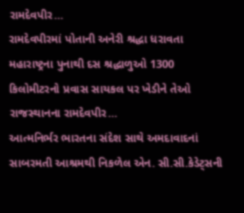રામદેવપીર…
રામદેવપીરમાં પોતાની અનેરી શ્રદ્ધા ધરાવતા મહારાષ્ટ્રના પુનાથી દસ શ્રદ્ધાળુઓ 1300 કિલોમીટરનો પ્રવાસ સાયકલ પર ખેડીને તેઓ રાજસ્થાનના રામદેવપીર…
આત્મનિર્ભર ભારતના સંદેશ સાથે અમદાવાદનાં સાબરમતી આશ્રમથી નિકળેલ એન. સી.સી.કેડેટ્સની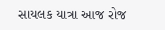સાયલક યાત્રા આજ રોજ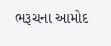ભરૂચના આમોદ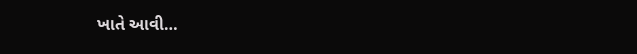ખાતે આવી…